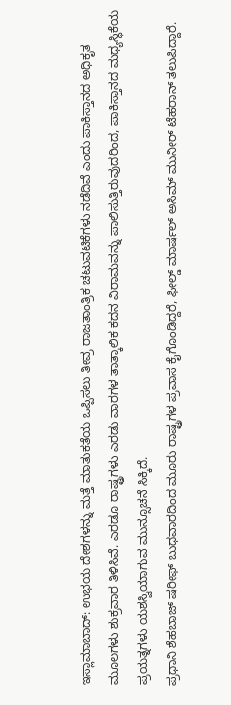ಇಸ್ಲಾಮಾಬಾದ್: ಉಭಯ ದೇಶಗಳನ್ನು ಮತ್ತೆ ಮಾತುಕತೆಯ ಒಪ್ಪಿಸಲು ತೀವ್ರ ರಾಜತಾಂತ್ರಿಕ ಚಟುವಟಿಕೆಗಳು ನಡೆದಿವೆ ಎಂದು ಪಾಕಿಸ್ತಾನದ ಅಧಿಕೃತ ಮೂಲಗಳು ಶುಕ್ರವಾರ ತಿಳಿಸಿವೆ. ಎರಡೂ ರಾಷ್ಟ್ರಗಳು ಎರಡು ವಾರಗಳ ತಾತ್ಕಾಲಿಕ ಕದನ ವಿರಾಮವನ್ನು ಪಾಲಿಸುತ್ತಿರುವುದರಿಂದ, ಪಾಕಿಸ್ತಾನದ ಮಧ್ಯಸ್ಥಿಕೆಯ ಪ್ರಯತ್ನಗಳು ಯಶಸ್ವಿಯಾಗುವ ಮುನ್ಸೂಚನೆ ಸಿಕ್ಕಿದೆ.
ಪ್ರಧಾನಿ ಶೆಹಬಾಜ್ ಷರೀಫ್ ಬುಧವಾರದಿಂದ ಮೂರು ರಾಷ್ಟ್ರಗಳ ಪ್ರವಾಸ ಕೈಗೊಂಡಿದ್ದರೆ, ಫೀಲ್ಡ್ ಮಾರ್ಷಲ್ ಅಸಿಮ್ ಮುನೀರ್ ಟೆಹರಾನ್ ತಲುಪಿದ್ದಾರೆ.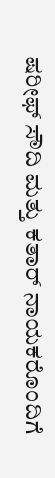ಷರೀಫ್ ಸೌದಿ ಮತ್ತು ಕತಾರ್ ನಾಯಕರೊಂದಿಗೆ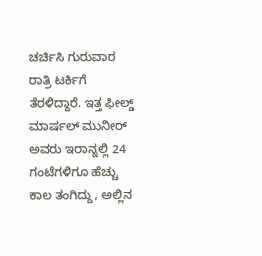ಚರ್ಚಿಸಿ ಗುರುವಾರ ರಾತ್ರಿ ಟರ್ಕಿಗೆ ತೆರಳಿದ್ದಾರೆ. ಇತ್ತ ಫೀಲ್ಡ್ ಮಾರ್ಷಲ್ ಮುನೀರ್ ಅವರು ಇರಾನ್ನಲ್ಲಿ 24 ಗಂಟೆಗಳಿಗೂ ಹೆಚ್ಚು ಕಾಲ ತಂಗಿದ್ದು, ಅಲ್ಲಿನ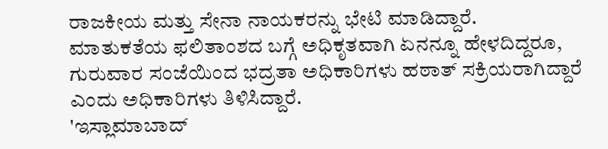ರಾಜಕೀಯ ಮತ್ತು ಸೇನಾ ನಾಯಕರನ್ನು ಭೇಟಿ ಮಾಡಿದ್ದಾರೆ.
ಮಾತುಕತೆಯ ಫಲಿತಾಂಶದ ಬಗ್ಗೆ ಅಧಿಕೃತವಾಗಿ ಏನನ್ನೂ ಹೇಳದಿದ್ದರೂ, ಗುರುವಾರ ಸಂಜೆಯಿಂದ ಭದ್ರತಾ ಅಧಿಕಾರಿಗಳು ಹಠಾತ್ ಸಕ್ರಿಯರಾಗಿದ್ದಾರೆ ಎಂದು ಅಧಿಕಾರಿಗಳು ತಿಳಿಸಿದ್ದಾರೆ.
'ಇಸ್ಲಾಮಾಬಾದ್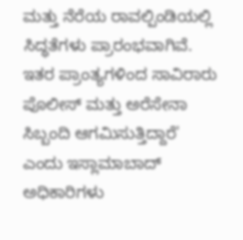ಮತ್ತು ನೆರೆಯ ರಾವಲ್ಪಿಂಡಿಯಲ್ಲಿ ಸಿದ್ಧತೆಗಳು ಪ್ರಾರಂಭವಾಗಿವೆ. ಇತರ ಪ್ರಾಂತ್ಯಗಳಿಂದ ಸಾವಿರಾರು ಪೊಲೀಸ್ ಮತ್ತು ಅರೆಸೇನಾ ಸಿಬ್ಬಂದಿ ಆಗಮಿಸುತ್ತಿದ್ದಾರೆ' ಎಂದು ಇಸ್ಲಾಮಾಬಾದ್ ಅಧಿಕಾರಿಗಳು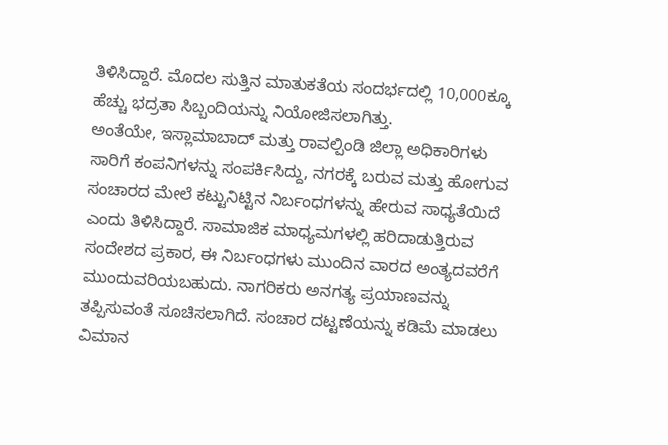ತಿಳಿಸಿದ್ದಾರೆ. ಮೊದಲ ಸುತ್ತಿನ ಮಾತುಕತೆಯ ಸಂದರ್ಭದಲ್ಲಿ 10,000ಕ್ಕೂ ಹೆಚ್ಚು ಭದ್ರತಾ ಸಿಬ್ಬಂದಿಯನ್ನು ನಿಯೋಜಿಸಲಾಗಿತ್ತು.
ಅಂತೆಯೇ, ಇಸ್ಲಾಮಾಬಾದ್ ಮತ್ತು ರಾವಲ್ಪಿಂಡಿ ಜಿಲ್ಲಾ ಅಧಿಕಾರಿಗಳು ಸಾರಿಗೆ ಕಂಪನಿಗಳನ್ನು ಸಂಪರ್ಕಿಸಿದ್ದು, ನಗರಕ್ಕೆ ಬರುವ ಮತ್ತು ಹೋಗುವ ಸಂಚಾರದ ಮೇಲೆ ಕಟ್ಟುನಿಟ್ಟಿನ ನಿರ್ಬಂಧಗಳನ್ನು ಹೇರುವ ಸಾಧ್ಯತೆಯಿದೆ ಎಂದು ತಿಳಿಸಿದ್ದಾರೆ. ಸಾಮಾಜಿಕ ಮಾಧ್ಯಮಗಳಲ್ಲಿ ಹರಿದಾಡುತ್ತಿರುವ ಸಂದೇಶದ ಪ್ರಕಾರ, ಈ ನಿರ್ಬಂಧಗಳು ಮುಂದಿನ ವಾರದ ಅಂತ್ಯದವರೆಗೆ ಮುಂದುವರಿಯಬಹುದು. ನಾಗರಿಕರು ಅನಗತ್ಯ ಪ್ರಯಾಣವನ್ನು ತಪ್ಪಿಸುವಂತೆ ಸೂಚಿಸಲಾಗಿದೆ. ಸಂಚಾರ ದಟ್ಟಣೆಯನ್ನು ಕಡಿಮೆ ಮಾಡಲು ವಿಮಾನ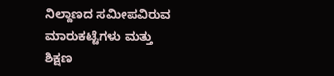ನಿಲ್ದಾಣದ ಸಮೀಪವಿರುವ ಮಾರುಕಟ್ಟೆಗಳು ಮತ್ತು ಶಿಕ್ಷಣ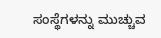ಸಂಸ್ಥೆಗಳನ್ನು ಮುಚ್ಚುವ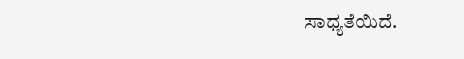ಸಾಧ್ಯತೆಯಿದೆ.